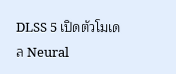DLSS 5 เปิดตัวโมเดล Neural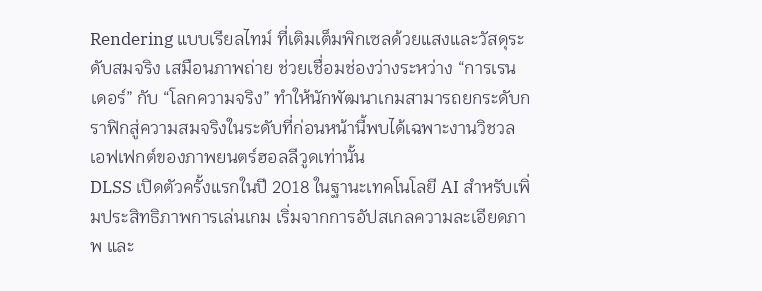Rendering แบบเรียลไทม์ ที่เติมเต็มพิกเซลด้วยแสงและวัสดุระดับสมจริง เสมือนภาพถ่าย ช่วยเชื่อมช่องว่างระหว่าง “การเรนเดอร์” กับ “โลกความจริง” ทำให้นักพัฒนาเกมสามารถยกระดับกราฟิกสู่ความสมจริงในระดับที่ก่อนหน้านี้พบได้เฉพาะงานวิชวลเอฟเฟกต์ของภาพยนตร์ฮอลลีวูดเท่านั้น
DLSS เปิดตัวครั้งแรกในปี 2018 ในฐานะเทคโนโลยี AI สำหรับเพิ่มประสิทธิภาพการเล่นเกม เริ่มจากการอัปสเกลความละเอียดภาพ และ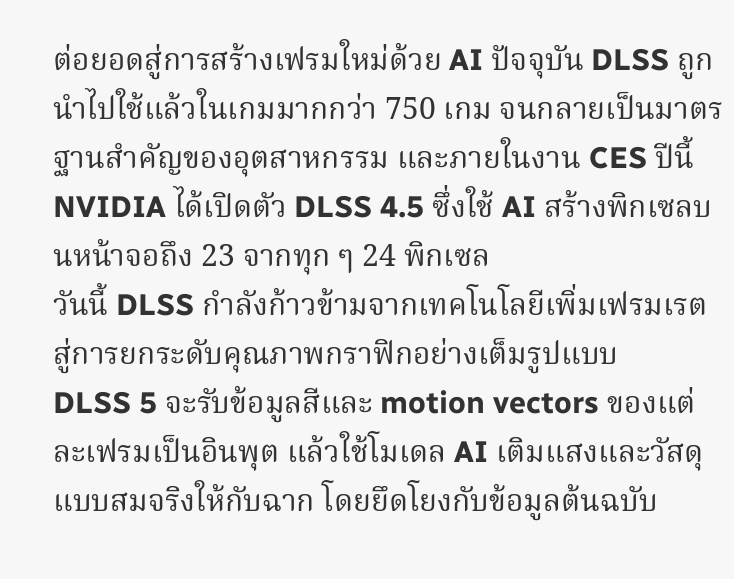ต่อยอดสู่การสร้างเฟรมใหม่ด้วย AI ปัจจุบัน DLSS ถูกนำไปใช้แล้วในเกมมากกว่า 750 เกม จนกลายเป็นมาตรฐานสำคัญของอุตสาหกรรม และภายในงาน CES ปีนี้ NVIDIA ได้เปิดตัว DLSS 4.5 ซึ่งใช้ AI สร้างพิกเซลบนหน้าจอถึง 23 จากทุก ๆ 24 พิกเซล
วันนี้ DLSS กำลังก้าวข้ามจากเทคโนโลยีเพิ่มเฟรมเรต สู่การยกระดับคุณภาพกราฟิกอย่างเต็มรูปแบบ
DLSS 5 จะรับข้อมูลสีและ motion vectors ของแต่ละเฟรมเป็นอินพุต แล้วใช้โมเดล AI เติมแสงและวัสดุแบบสมจริงให้กับฉาก โดยยึดโยงกับข้อมูลต้นฉบับ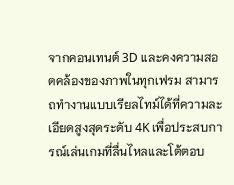จากคอนเทนต์ 3D และคงความสอดคล้องของภาพในทุกเฟรม สามารถทำงานแบบเรียลไทม์ได้ที่ความละเอียดสูงสุดระดับ 4K เพื่อประสบการณ์เล่นเกมที่ลื่นไหลและโต้ตอบ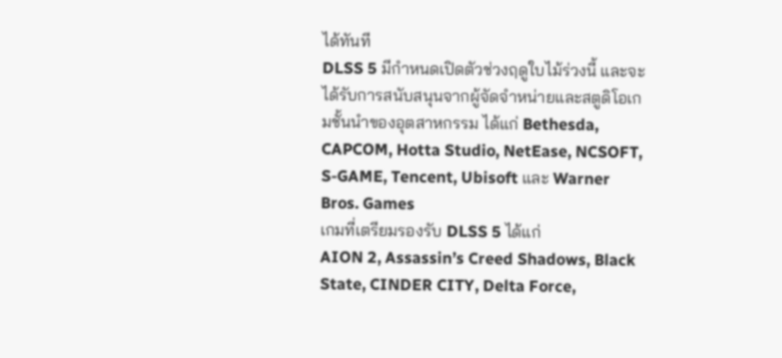ได้ทันที
DLSS 5 มีกำหนดเปิดตัวช่วงฤดูใบไม้ร่วงนี้ และจะได้รับการสนับสนุนจากผู้จัดจำหน่ายและสตูดิโอเกมชั้นนำของอุตสาหกรรม ได้แก่ Bethesda, CAPCOM, Hotta Studio, NetEase, NCSOFT, S-GAME, Tencent, Ubisoft และ Warner Bros. Games
เกมที่เตรียมรองรับ DLSS 5 ได้แก่
AION 2, Assassin’s Creed Shadows, Black State, CINDER CITY, Delta Force,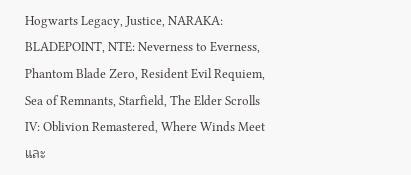Hogwarts Legacy, Justice, NARAKA: BLADEPOINT, NTE: Neverness to Everness, Phantom Blade Zero, Resident Evil Requiem, Sea of Remnants, Starfield, The Elder Scrolls IV: Oblivion Remastered, Where Winds Meet และ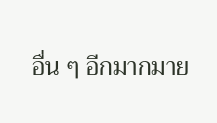อื่น ๆ อีกมากมาย